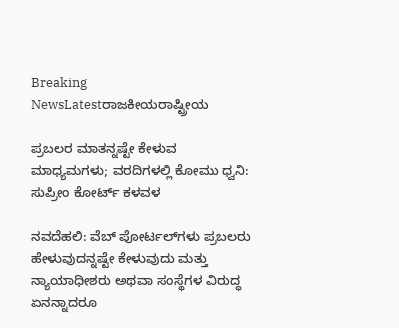Breaking NewsLatestರಾಜಕೀಯರಾಷ್ಟ್ರೀಯ

ಪ್ರಬಲರ ಮಾತನ್ನಷ್ಟೇ ಕೇಳುವ ಮಾಧ್ಯಮಗಳು; ವರದಿಗಳಲ್ಲಿ ಕೋಮು ಧ್ವನಿ: ಸುಪ್ರೀಂ ಕೋರ್ಟ್ ಕಳವಳ

ನವದೆಹಲಿ: ವೆಬ್ ಪೋರ್ಟಲ್‌ಗಳು ಪ್ರಬಲರು ಹೇಳುವುದನ್ನಷ್ಟೇ ಕೇಳುವುದು ಮತ್ತು ನ್ಯಾಯಾಧೀಶರು ಅಥವಾ ಸಂಸ್ಥೆಗಳ ವಿರುದ್ಧ ಏನನ್ನಾದರೂ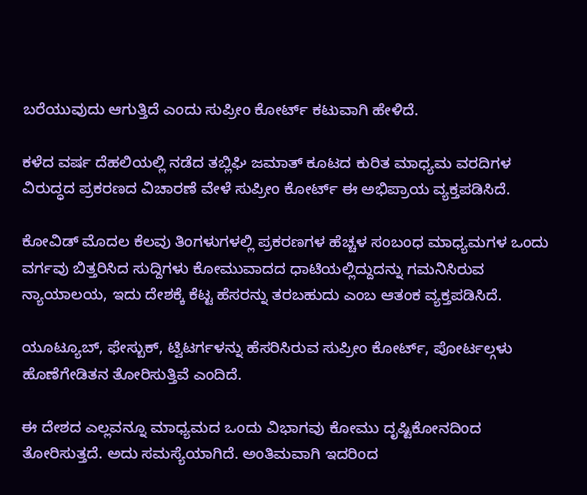ಬರೆಯುವುದು ಆಗುತ್ತಿದೆ ಎಂದು ಸುಪ್ರೀಂ ಕೋರ್ಟ್ ಕಟುವಾಗಿ ಹೇಳಿದೆ.

ಕಳೆದ ವರ್ಷ ದೆಹಲಿಯಲ್ಲಿ ನಡೆದ ತಬ್ಲಿಘಿ ಜಮಾತ್ ಕೂಟದ ಕುರಿತ ಮಾಧ್ಯಮ ವರದಿಗಳ ವಿರುದ್ಧದ ಪ್ರಕರಣದ ವಿಚಾರಣೆ ವೇಳೆ ಸುಪ್ರೀಂ ಕೋರ್ಟ್ ಈ ಅಭಿಪ್ರಾಯ ವ್ಯಕ್ತಪಡಿಸಿದೆ.

ಕೋವಿಡ್ ಮೊದಲ ಕೆಲವು ತಿಂಗಳುಗಳಲ್ಲಿ ಪ್ರಕರಣಗಳ ಹೆಚ್ಚಳ ಸಂಬಂಧ ಮಾಧ್ಯಮಗಳ ಒಂದು ವರ್ಗವು ಬಿತ್ತರಿಸಿದ ಸುದ್ದಿಗಳು ಕೋಮುವಾದದ ಧಾಟಿಯಲ್ಲಿದ್ದುದನ್ನು ಗಮನಿಸಿರುವ ನ್ಯಾಯಾಲಯ, ಇದು ದೇಶಕ್ಕೆ ಕೆಟ್ಟ ಹೆಸರನ್ನು ತರಬಹುದು ಎಂಬ ಆತಂಕ ವ್ಯಕ್ತಪಡಿಸಿದೆ.

ಯೂಟ್ಯೂಬ್, ಫೇಸ್ಬುಕ್, ಟ್ವಿಟರ್ಗಳನ್ನು ಹೆಸರಿಸಿರುವ ಸುಪ್ರೀಂ ಕೋರ್ಟ್, ಪೋರ್ಟಲ್ಗಳು ಹೊಣೆಗೇಡಿತನ ತೋರಿಸುತ್ತಿವೆ ಎಂದಿದೆ.

ಈ ದೇಶದ ಎಲ್ಲವನ್ನೂ ಮಾಧ್ಯಮದ ಒಂದು ವಿಭಾಗವು ಕೋಮು ದೃಷ್ಟಿಕೋನದಿಂದ ತೋರಿಸುತ್ತದೆ. ಅದು ಸಮಸ್ಯೆಯಾಗಿದೆ. ಅಂತಿಮವಾಗಿ ಇದರಿಂದ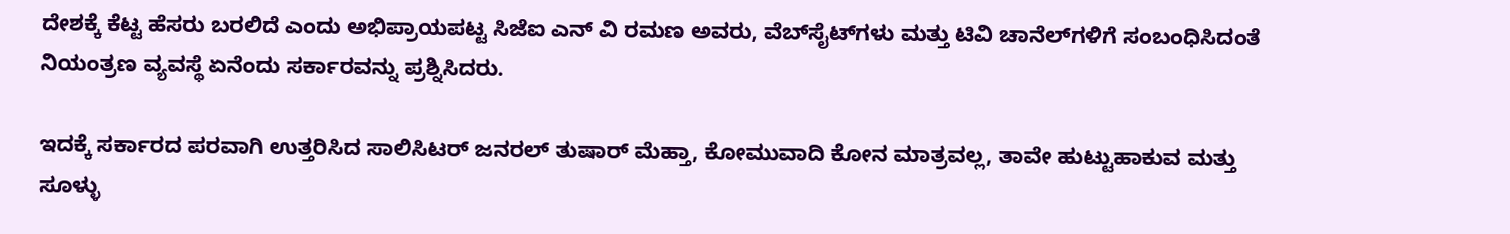ದೇಶಕ್ಕೆ ಕೆಟ್ಟ ಹೆಸರು ಬರಲಿದೆ ಎಂದು ಅಭಿಪ್ರಾಯಪಟ್ಟ ಸಿಜೆಐ ಎನ್ ವಿ ರಮಣ ಅವರು, ವೆಬ್‌ಸೈಟ್‌ಗಳು ಮತ್ತು ಟಿವಿ ಚಾನೆಲ್‌ಗಳಿಗೆ ಸಂಬಂಧಿಸಿದಂತೆ ನಿಯಂತ್ರಣ ವ್ಯವಸ್ಥೆ ಏನೆಂದು ಸರ್ಕಾರವನ್ನು ಪ್ರಶ್ನಿಸಿದರು.

ಇದಕ್ಕೆ ಸರ್ಕಾರದ ಪರವಾಗಿ ಉತ್ತರಿಸಿದ ಸಾಲಿಸಿಟರ್ ಜನರಲ್ ತುಷಾರ್ ಮೆಹ್ತಾ, ಕೋಮುವಾದಿ ಕೋನ ಮಾತ್ರವಲ್ಲ, ತಾವೇ ಹುಟ್ಟುಹಾಕುವ ಮತ್ತು ಸೂಳ್ಳು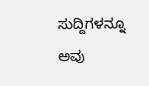ಸುದ್ದಿಗಳನ್ನೂ ಅವು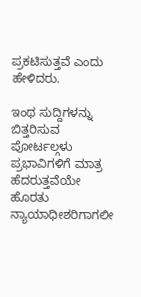ಪ್ರಕಟಿಸುತ್ತವೆ ಎಂದು ಹೇಳಿದರು.

ಇಂಥ ಸುದ್ದಿಗಳನ್ನು ಬಿತ್ತರಿಸುವ ಪೋರ್ಟಲ್ಗಳು ಪ್ರಭಾವಿಗಳಿಗೆ ಮಾತ್ರ ಹೆದರುತ್ತವೆಯೇ ಹೊರತು ನ್ಯಾಯಾಧೀಶರಿಗಾಗಲೀ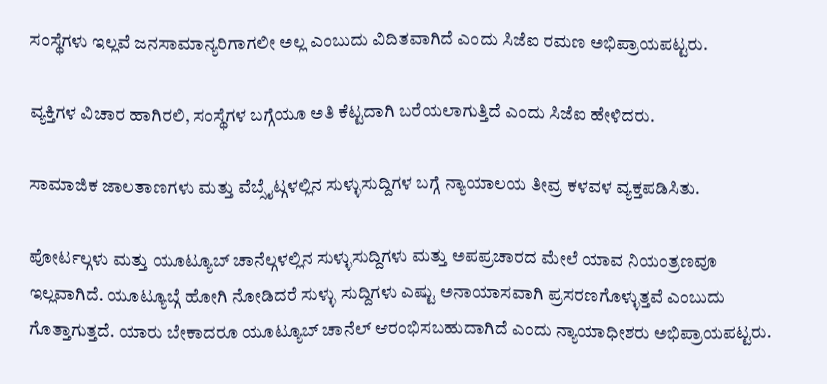ಸಂಸ್ಥೆಗಳು ಇಲ್ಲವೆ ಜನಸಾಮಾನ್ಯರಿಗಾಗಲೀ ಅಲ್ಲ ಎಂಬುದು ವಿದಿತವಾಗಿದೆ ಎಂದು ಸಿಜೆಐ ರಮಣ ಅಭಿಪ್ರಾಯಪಟ್ಟರು.

ವ್ಯಕ್ತಿಗಳ ವಿಚಾರ ಹಾಗಿರಲಿ, ಸಂಸ್ಥೆಗಳ ಬಗ್ಗೆಯೂ ಅತಿ ಕೆಟ್ಟದಾಗಿ ಬರೆಯಲಾಗುತ್ತಿದೆ ಎಂದು ಸಿಜೆಐ ಹೇಳಿದರು.

ಸಾಮಾಜಿಕ ಜಾಲತಾಣಗಳು ಮತ್ತು ವೆಬ್ಸೈಟ್ಗಳಲ್ಲಿನ ಸುಳ್ಳುಸುದ್ದಿಗಳ ಬಗ್ಗೆ ನ್ಯಾಯಾಲಯ ತೀವ್ರ ಕಳವಳ ವ್ಯಕ್ತಪಡಿಸಿತು.

ಪೋರ್ಟಲ್ಗಳು ಮತ್ತು ಯೂಟ್ಯೂಬ್ ಚಾನೆಲ್ಗಳಲ್ಲಿನ ಸುಳ್ಳುಸುದ್ದಿಗಳು ಮತ್ತು ಅಪಪ್ರಚಾರದ ಮೇಲೆ ಯಾವ ನಿಯಂತ್ರಣವೂ ಇಲ್ಲವಾಗಿದೆ. ಯೂಟ್ಯೂಬ್ಗೆ ಹೋಗಿ ನೋಡಿದರೆ ಸುಳ್ಳು ಸುದ್ದಿಗಳು ಎಷ್ಟು ಅನಾಯಾಸವಾಗಿ ಪ್ರಸರಣಗೊಳ್ಳುತ್ತವೆ ಎಂಬುದು ಗೊತ್ತಾಗುತ್ತದೆ. ಯಾರು ಬೇಕಾದರೂ ಯೂಟ್ಯೂಬ್ ಚಾನೆಲ್ ಆರಂಭಿಸಬಹುದಾಗಿದೆ ಎಂದು ನ್ಯಾಯಾಧೀಶರು ಅಭಿಪ್ರಾಯಪಟ್ಟರು.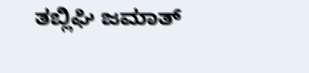ತಬ್ಲಿಘಿ ಜಮಾತ್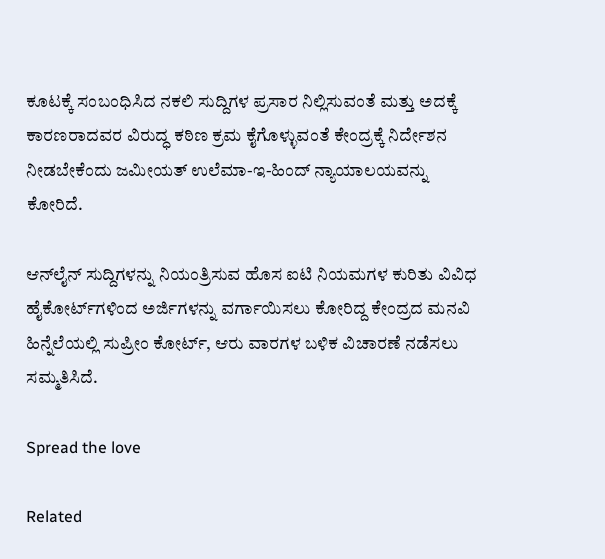ಕೂಟಕ್ಕೆ ಸಂಬಂಧಿಸಿದ ನಕಲಿ ಸುದ್ದಿಗಳ ಪ್ರಸಾರ ನಿಲ್ಲಿಸುವಂತೆ ಮತ್ತು ಅದಕ್ಕೆ ಕಾರಣರಾದವರ ವಿರುದ್ಧ ಕಠಿಣ ಕ್ರಮ ಕೈಗೊಳ್ಳುವಂತೆ ಕೇಂದ್ರಕ್ಕೆ ನಿರ್ದೇಶನ ನೀಡಬೇಕೆಂದು ಜಮೀಯತ್ ಉಲೆಮಾ-ಇ-ಹಿಂದ್ ನ್ಯಾಯಾಲಯವನ್ನು ಕೋರಿದೆ.

ಆನ್‌ಲೈನ್ ಸುದ್ದಿಗಳನ್ನು ನಿಯಂತ್ರಿಸುವ ಹೊಸ ಐಟಿ ನಿಯಮಗಳ ಕುರಿತು ವಿವಿಧ ಹೈಕೋರ್ಟ್‌ಗಳಿಂದ ಅರ್ಜಿಗಳನ್ನು ವರ್ಗಾಯಿಸಲು ಕೋರಿದ್ದ ಕೇಂದ್ರದ ಮನವಿ ಹಿನ್ನೆಲೆಯಲ್ಲಿ ಸುಪ್ರೀಂ ಕೋರ್ಟ್, ಆರು ವಾರಗಳ ಬಳಿಕ ವಿಚಾರಣೆ ನಡೆಸಲು ಸಮ್ಮತಿಸಿದೆ.

Spread the love

Related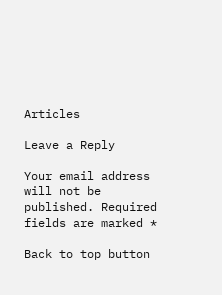Articles

Leave a Reply

Your email address will not be published. Required fields are marked *

Back to top button